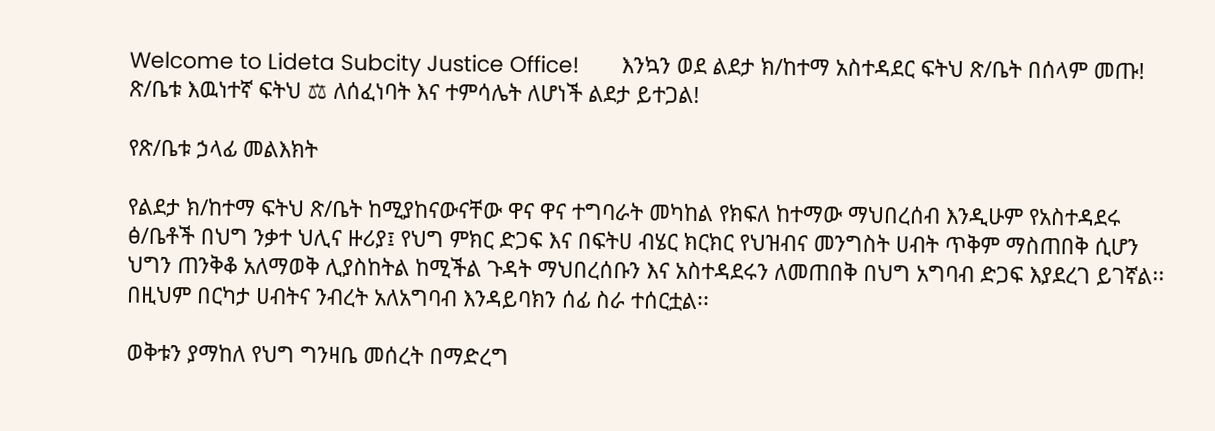Welcome to Lideta Subcity Justice Office!       እንኳን ወደ ልደታ ክ/ከተማ አስተዳደር ፍትህ ጽ/ቤት በሰላም መጡ!       ጽ/ቤቱ እዉነተኛ ፍትህ ⚖ ለሰፈነባት እና ተምሳሌት ለሆነች ልደታ ይተጋል!

የጽ/ቤቱ ኃላፊ መልእክት

የልደታ ክ/ከተማ ፍትህ ጽ/ቤት ከሚያከናውናቸው ዋና ዋና ተግባራት መካከል የክፍለ ከተማው ማህበረሰብ እንዲሁም የአስተዳደሩ ፅ/ቤቶች በህግ ንቃተ ህሊና ዙሪያ፤ የህግ ምክር ድጋፍ እና በፍትሀ ብሄር ክርክር የህዝብና መንግስት ሀብት ጥቅም ማስጠበቅ ሲሆን ህግን ጠንቅቆ አለማወቅ ሊያስከትል ከሚችል ጉዳት ማህበረሰቡን እና አስተዳደሩን ለመጠበቅ በህግ አግባብ ድጋፍ እያደረገ ይገኛል፡፡ በዚህም በርካታ ሀብትና ንብረት አለአግባብ እንዳይባክን ሰፊ ስራ ተሰርቷል፡፡

ወቅቱን ያማከለ የህግ ግንዛቤ መሰረት በማድረግ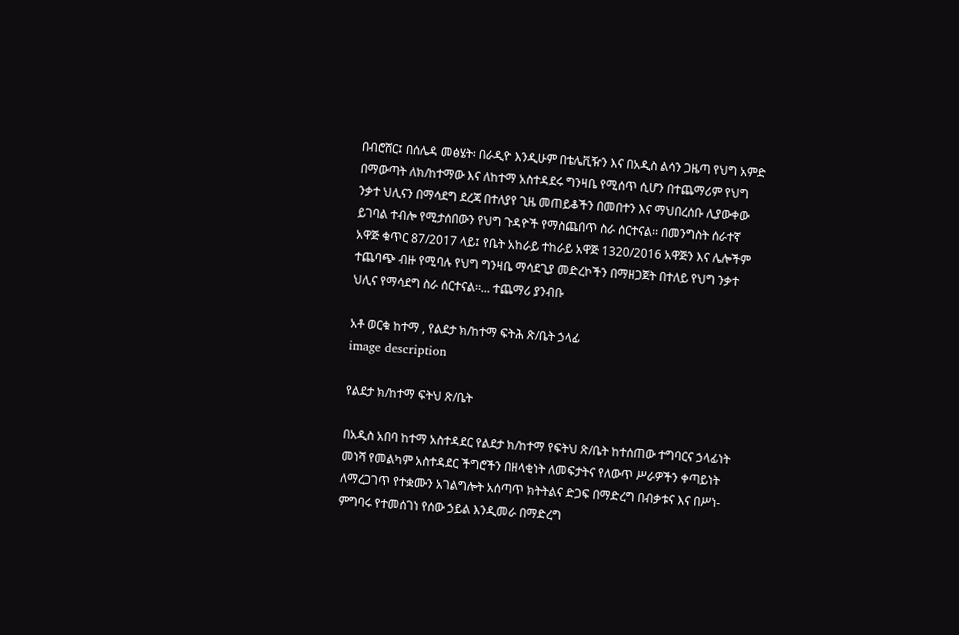በብሮሸር፤ በሰሌዳ መፅሄት፡ በራዲዮ እንዲሁም በቴሌቪዥን እና በአዲስ ልሳን ጋዜጣ የህግ አምድ በማውጣት ለክ/ከተማው እና ለከተማ አስተዳደሩ ግንዛቤ የሚሰጥ ሲሆን በተጨማሪም የህግ ንቃተ ህሊናን በማሳደግ ደረጃ በተለያየ ጊዜ መጠይቆችን በመበተን እና ማህበረሰቡ ሊያውቀው ይገባል ተብሎ የሚታሰበውን የህግ ጉዳዮች የማስጨበጥ ስራ ሰርተናል፡፡ በመንግስት ሰራተኛ አዋጅ ቁጥር 87/2017 ላይ፤ የቤት አከራይ ተከራይ አዋጅ 1320/2016 አዋጅን እና ሌሎችም ተጨባጭ ብዙ የሚባሉ የህግ ግንዛቤ ማሳደጊያ መድረኮችን በማዘጋጀት በተለይ የህግ ንቃተ ህሊና የማሳደግ ስራ ሰርተናል፡፡... ተጨማሪ ያንብቡ

አቶ ወርቁ ከተማ , የልደታ ክ/ከተማ ፍትሕ ጽ/ቤት ኃላፊ
image description

የልደታ ክ/ከተማ ፍትህ ጽ/ቤት

በአዲስ አበባ ከተማ አስተዳደር የልደታ ክ/ከተማ የፍትህ ጽ/ቤት ከተሰጠው ተግባርና ኃላፊነት መነሻ የመልካም አስተዳደር ችግሮችን በዘላቂነት ለመፍታትና የለውጥ ሥራዎችን ቀጣይነት ለማረጋገጥ የተቋሙን አገልግሎት አሰጣጥ ክትትልና ድጋፍ በማድረግ በብቃቱና እና በሥነ-ምግባሩ የተመሰገነ የሰው ኃይል እንዲመራ በማድረግ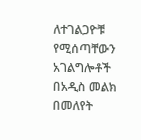ለተገልጋዮቹ የሚሰጣቸውን አገልግሎቶች በአዲስ መልክ በመለየት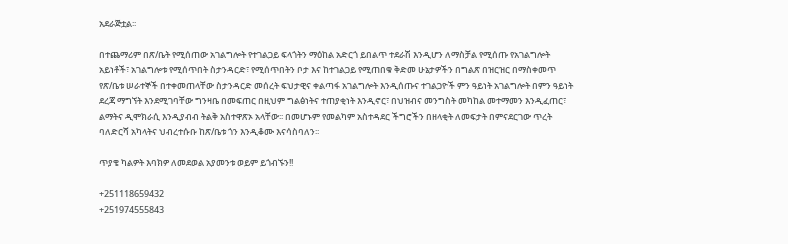አደራጅቷል፡፡

በተጨማሪም በጽ/ቤት የሚሰጠው አገልግሎት የተገልጋይ ፍላጎትን ማዕከል አድርጎ ይበልጥ ተደራሽ እንዲሆን ለማስቻል የሚሰጡ የአገልግሎት አይነቶች፣ አገልግሎቱ የሚሰጥበት ስታንዳርድ፣ የሚሰጥበትን ቦታ እና ከተገልጋይ የሚጠበቁ ቅድመ ሁኔታዎችን በግልጽ በዝርዝር በማስቀመጥ የጽ/ቤቱ ሠራተኞች በተቀመጠላቸው ስታንዳርድ መሰረት ፍህታዊና ቀልጣፋ አገልግሎት እንዲሰጡና ተገልጋዮች ምን ዓይነት አገልግሎት በምን ዓይነት ደረጃ ማግኘት እንደሚገባቸው ግንዛቤ በመፍጠር በዚህም ግልፅነትና ተጠያቂነት እንዲኖር፣ በህዝብና መንግስት መካከል መተማመን እንዲፈጠር፣ ልማትና ዲሞክራሲ እንዲያብብ ትልቅ አስተዋጽኦ አላቸው፡፡ በመሆኑም የመልካም አስተዳደር ችግሮችን በዘላቂት ለመፍታት በምናደርገው ጥረት ባለድርሻ አካላትና ህብረተሱቡ ከጽ/ቤቱ ጎን እንዲቆሙ እናሳስባለን፡፡

ጥያቄ ካልዎት እባክዎ ለመደወል አያመንቱ ወይም ይጎብኙን!!

+251118659432
+251974555843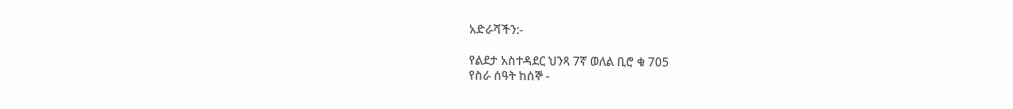አድራሻችን:-

የልደታ አስተዳደር ህንጻ 7ኛ ወለል ቢሮ ቁ 705
የስራ ሰዓት ከሰኞ -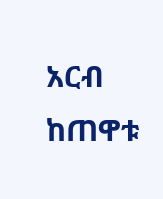አርብ ከጠዋቱ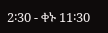2፡30 - ቀኑ 11፡30